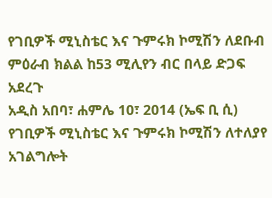የገቢዎች ሚኒስቴር እና ጉምሩክ ኮሚሽን ለደቡብ ምዕራብ ክልል ከ53 ሚሊየን ብር በላይ ድጋፍ አደረጉ
አዲስ አበባ፣ ሐምሌ 10፣ 2014 (ኤፍ ቢ ሲ) የገቢዎች ሚኒስቴር እና ጉምሩክ ኮሚሽን ለተለያየ አገልግሎት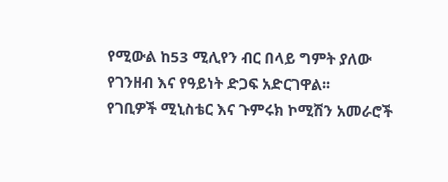የሚውል ከ53 ሚሊየን ብር በላይ ግምት ያለው የገንዘብ እና የዓይነት ድጋፍ አድርገዋል፡፡
የገቢዎች ሚኒስቴር እና ጉምሩክ ኮሚሽን አመራሮች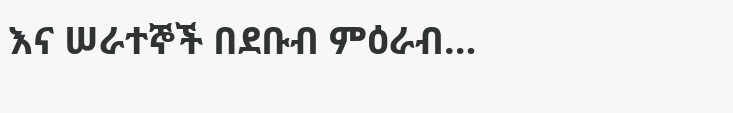እና ሠራተኞች በደቡብ ምዕራብ…